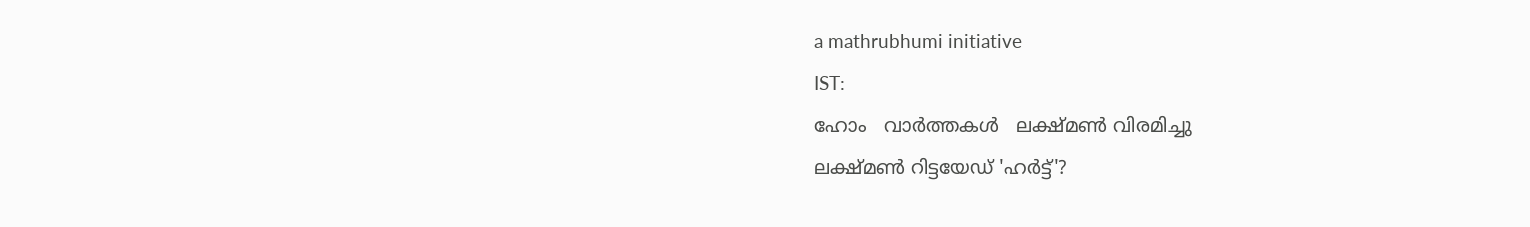a mathrubhumi initiative
IST:
ഹോം   വാര്‍ത്തകള്‍   ലക്ഷ്മണ്‍ വിരമിച്ചു
ലക്ഷ്മണ്‍ റിട്ടയേഡ് 'ഹര്‍ട്ട്'?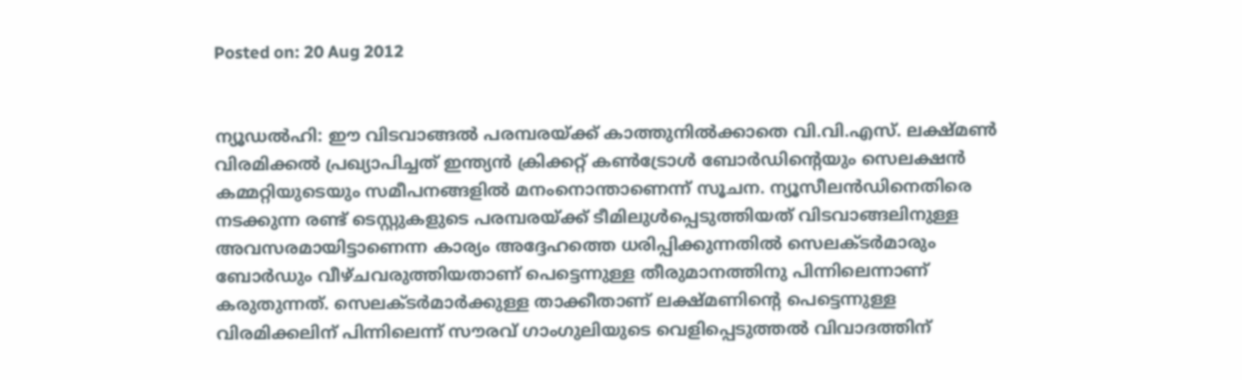Posted on: 20 Aug 2012


ന്യൂഡല്‍ഹി: ഈ വിടവാങ്ങല്‍ പരമ്പരയ്ക്ക് കാത്തുനില്‍ക്കാതെ വി.വി.എസ്. ലക്ഷ്മണ്‍ വിരമിക്കല്‍ പ്രഖ്യാപിച്ചത് ഇന്ത്യന്‍ ക്രിക്കറ്റ് കണ്‍ട്രോള്‍ ബോര്‍ഡിന്റെയും സെലക്ഷന്‍ കമ്മറ്റിയുടെയും സമീപനങ്ങളില്‍ മനംനൊന്താണെന്ന് സൂചന. ന്യൂസീലന്‍ഡിനെതിരെ നടക്കുന്ന രണ്ട് ടെസ്റ്റുകളുടെ പരമ്പരയ്ക്ക് ടീമിലുള്‍പ്പെടുത്തിയത് വിടവാങ്ങലിനുള്ള അവസരമായിട്ടാണെന്ന കാര്യം അദ്ദേഹത്തെ ധരിപ്പിക്കുന്നതില്‍ സെലക്ടര്‍മാരും ബോര്‍ഡും വീഴ്ചവരുത്തിയതാണ് പെട്ടെന്നുള്ള തീരുമാനത്തിനു പിന്നിലെന്നാണ് കരുതുന്നത്. സെലക്ടര്‍മാര്‍ക്കുള്ള താക്കീതാണ് ലക്ഷ്മണിന്റെ പെട്ടെന്നുള്ള വിരമിക്കലിന് പിന്നിലെന്ന് സൗരവ് ഗാംഗുലിയുടെ വെളിപ്പെടുത്തല്‍ വിവാദത്തിന്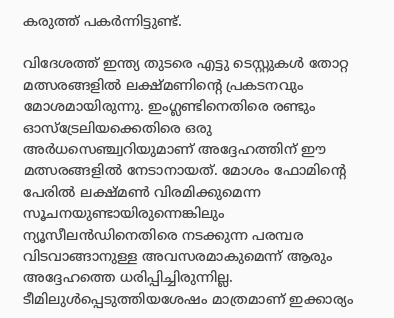കരുത്ത് പകര്‍ന്നിട്ടുണ്ട്.

വിദേശത്ത് ഇന്ത്യ തുടരെ എട്ടു ടെസ്റ്റുകള്‍ തോറ്റ മത്സരങ്ങളില്‍ ലക്ഷ്മണിന്റെ പ്രകടനവും മോശമായിരുന്നു. ഇംഗ്ലണ്ടിനെതിരെ രണ്ടും ഓസ്‌ട്രേലിയക്കെതിരെ ഒരു അര്‍ധസെഞ്ച്വറിയുമാണ് അദ്ദേഹത്തിന് ഈ മത്സരങ്ങളില്‍ നേടാനായത്. മോശം ഫോമിന്റെ പേരില്‍ ലക്ഷ്മണ്‍ വിരമിക്കുമെന്ന സൂചനയുണ്ടായിരുന്നെങ്കിലും ന്യൂസീലന്‍ഡിനെതിരെ നടക്കുന്ന പരമ്പര വിടവാങ്ങാനുള്ള അവസരമാകുമെന്ന് ആരും അദ്ദേഹത്തെ ധരിപ്പിച്ചിരുന്നില്ല. ടീമിലുള്‍പ്പെടുത്തിയശേഷം മാത്രമാണ് ഇക്കാര്യം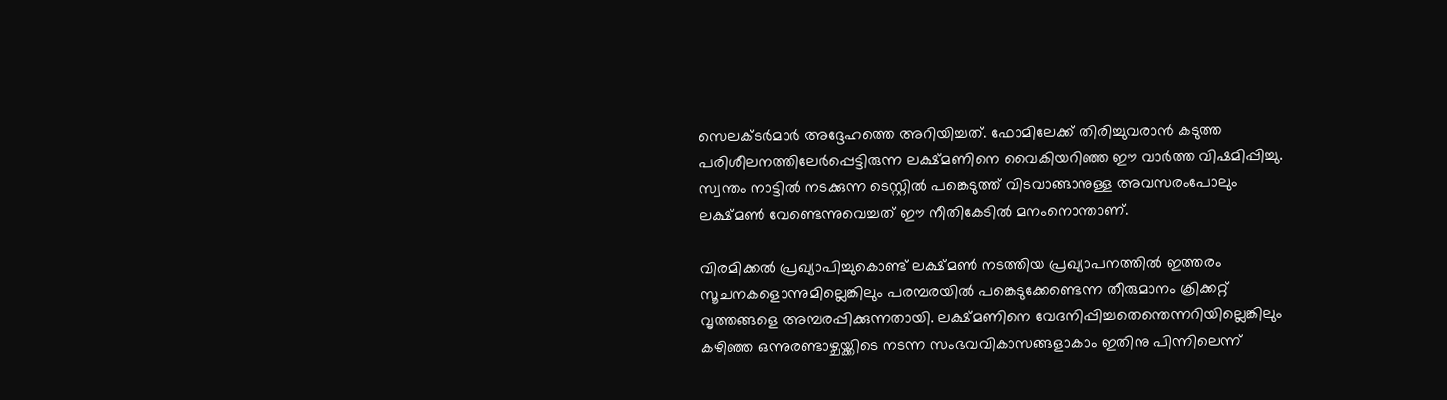സെലക്ടര്‍മാര്‍ അദ്ദേഹത്തെ അറിയിച്ചത്. ഫോമിലേക്ക് തിരിച്ചുവരാന്‍ കടുത്ത പരിശീലനത്തിലേര്‍പ്പെട്ടിരുന്ന ലക്ഷ്മണിനെ വൈകിയറിഞ്ഞ ഈ വാര്‍ത്ത വിഷമിപ്പിച്ചു. സ്വന്തം നാട്ടില്‍ നടക്കുന്ന ടെസ്റ്റില്‍ പങ്കെടുത്ത് വിടവാങ്ങാനുള്ള അവസരംപോലും ലക്ഷ്മണ്‍ വേണ്ടെന്നുവെച്ചത് ഈ നീതികേടില്‍ മനംനൊന്താണ്.

വിരമിക്കല്‍ പ്രഖ്യാപിച്ചുകൊണ്ട് ലക്ഷ്മണ്‍ നടത്തിയ പ്രഖ്യാപനത്തില്‍ ഇത്തരം സൂചനകളൊന്നുമില്ലെങ്കിലും പരമ്പരയില്‍ പങ്കെടുക്കേണ്ടെന്ന തീരുമാനം ക്രിക്കറ്റ് വൃത്തങ്ങളെ അമ്പരപ്പിക്കുന്നതായി. ലക്ഷ്മണിനെ വേദനിപ്പിച്ചതെന്തെന്നറിയില്ലെങ്കിലും കഴിഞ്ഞ ഒന്നുരണ്ടാഴ്ചയ്ക്കിടെ നടന്ന സംഭവവികാസങ്ങളാകാം ഇതിനു പിന്നിലെന്ന്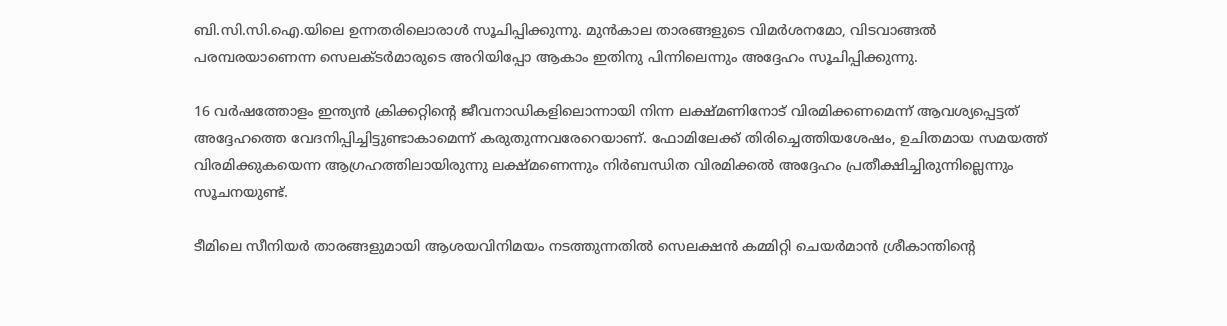ബി.സി.സി.ഐ.യിലെ ഉന്നതരിലൊരാള്‍ സൂചിപ്പിക്കുന്നു. മുന്‍കാല താരങ്ങളുടെ വിമര്‍ശനമോ, വിടവാങ്ങല്‍ പരമ്പരയാണെന്ന സെലക്ടര്‍മാരുടെ അറിയിപ്പോ ആകാം ഇതിനു പിന്നിലെന്നും അദ്ദേഹം സൂചിപ്പിക്കുന്നു.

16 വര്‍ഷത്തോളം ഇന്ത്യന്‍ ക്രിക്കറ്റിന്റെ ജീവനാഡികളിലൊന്നായി നിന്ന ലക്ഷ്മണിനോട് വിരമിക്കണമെന്ന് ആവശ്യപ്പെട്ടത് അദ്ദേഹത്തെ വേദനിപ്പിച്ചിട്ടുണ്ടാകാമെന്ന് കരുതുന്നവരേറെയാണ്. ഫോമിലേക്ക് തിരിച്ചെത്തിയശേഷം, ഉചിതമായ സമയത്ത് വിരമിക്കുകയെന്ന ആഗ്രഹത്തിലായിരുന്നു ലക്ഷ്മണെന്നും നിര്‍ബന്ധിത വിരമിക്കല്‍ അദ്ദേഹം പ്രതീക്ഷിച്ചിരുന്നില്ലെന്നും സൂചനയുണ്ട്.

ടീമിലെ സീനിയര്‍ താരങ്ങളുമായി ആശയവിനിമയം നടത്തുന്നതില്‍ സെലക്ഷന്‍ കമ്മിറ്റി ചെയര്‍മാന്‍ ശ്രീകാന്തിന്റെ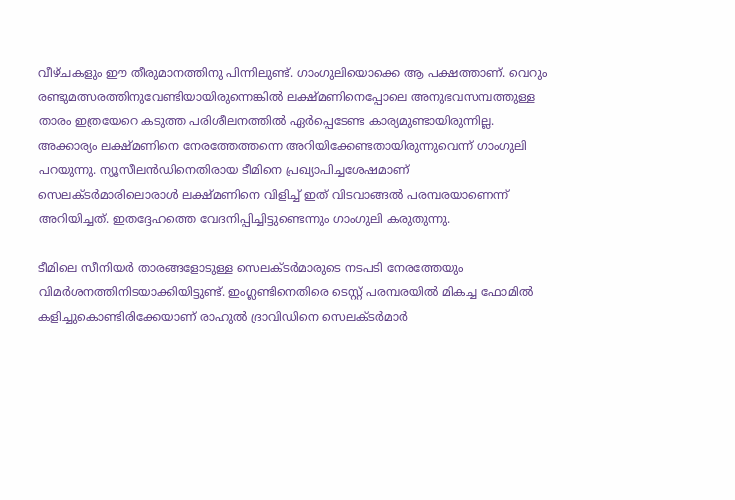വീഴ്ചകളും ഈ തീരുമാനത്തിനു പിന്നിലുണ്ട്. ഗാംഗുലിയൊക്കെ ആ പക്ഷത്താണ്. വെറും രണ്ടുമത്സരത്തിനുവേണ്ടിയായിരുന്നെങ്കില്‍ ലക്ഷ്മണിനെപ്പോലെ അനുഭവസമ്പത്തുള്ള താരം ഇത്രയേറെ കടുത്ത പരിശീലനത്തില്‍ ഏര്‍പ്പെടേണ്ട കാര്യമുണ്ടായിരുന്നില്ല. അക്കാര്യം ലക്ഷ്മണിനെ നേരത്തേത്തന്നെ അറിയിക്കേണ്ടതായിരുന്നുവെന്ന് ഗാംഗുലി പറയുന്നു. ന്യൂസീലന്‍ഡിനെതിരായ ടീമിനെ പ്രഖ്യാപിച്ചശേഷമാണ് സെലക്ടര്‍മാരിലൊരാള്‍ ലക്ഷ്മണിനെ വിളിച്ച് ഇത് വിടവാങ്ങല്‍ പരമ്പരയാണെന്ന് അറിയിച്ചത്. ഇതദ്ദേഹത്തെ വേദനിപ്പിച്ചിട്ടുണ്ടെന്നും ഗാംഗുലി കരുതുന്നു.

ടീമിലെ സീനിയര്‍ താരങ്ങളോടുള്ള സെലക്ടര്‍മാരുടെ നടപടി നേരത്തേയും വിമര്‍ശനത്തിനിടയാക്കിയിട്ടുണ്ട്. ഇംഗ്ലണ്ടിനെതിരെ ടെസ്റ്റ് പരമ്പരയില്‍ മികച്ച ഫോമില്‍ കളിച്ചുകൊണ്ടിരിക്കേയാണ് രാഹുല്‍ ദ്രാവിഡിനെ സെലക്ടര്‍മാര്‍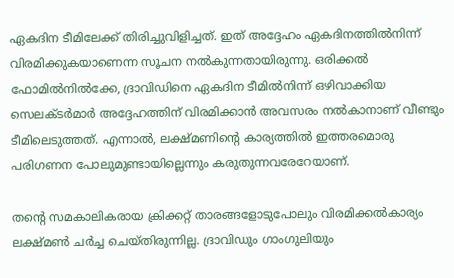ഏകദിന ടീമിലേക്ക് തിരിച്ചുവിളിച്ചത്. ഇത് അദ്ദേഹം ഏകദിനത്തില്‍നിന്ന് വിരമിക്കുകയാണെന്ന സൂചന നല്‍കുന്നതായിരുന്നു. ഒരിക്കല്‍ ഫോമില്‍നില്‍ക്കേ, ദ്രാവിഡിനെ ഏകദിന ടീമില്‍നിന്ന് ഒഴിവാക്കിയ സെലക്ടര്‍മാര്‍ അദ്ദേഹത്തിന് വിരമിക്കാന്‍ അവസരം നല്‍കാനാണ് വീണ്ടും ടീമിലെടുത്തത്. എന്നാല്‍, ലക്ഷ്മണിന്റെ കാര്യത്തില്‍ ഇത്തരമൊരു പരിഗണന പോലുമുണ്ടായില്ലെന്നും കരുതുന്നവരേറേയാണ്.

തന്റെ സമകാലികരായ ക്രിക്കറ്റ് താരങ്ങളോടുപോലും വിരമിക്കല്‍കാര്യം ലക്ഷ്മണ്‍ ചര്‍ച്ച ചെയ്തിരുന്നില്ല. ദ്രാവിഡും ഗാംഗുലിയും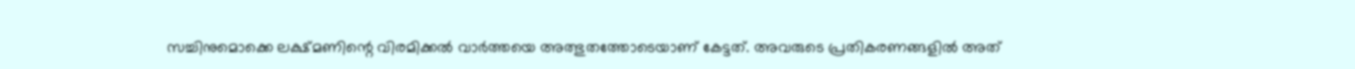സച്ചിനുമൊക്കെ ലക്ഷ്മണിന്റെ വിരമിക്കല്‍ വാര്‍ത്തയെ അത്ഭുതത്തോടെയാണ് കേട്ടത്. അവരുടെ പ്രതികരണങ്ങളില്‍ അത്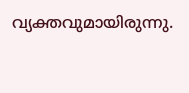വ്യക്തവുമായിരുന്നു.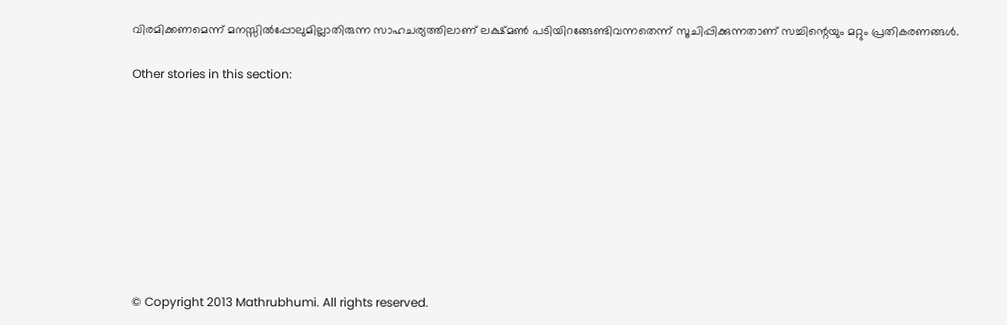വിരമിക്കണമെന്ന് മനസ്സില്‍പ്പോലുമില്ലാതിരുന്ന സാഹചര്യത്തിലാണ് ലക്ഷ്മണ്‍ പടിയിറങ്ങേണ്ടിവന്നതെന്ന് സൂചിപ്പിക്കുന്നതാണ് സച്ചിന്റെയും മറ്റും പ്രതികരണങ്ങള്‍.

Other stories in this section:









© Copyright 2013 Mathrubhumi. All rights reserved.